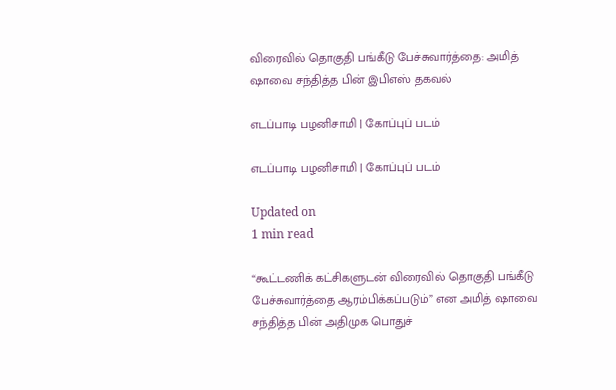விரைவில் தொகுதி பங்கீடு பேச்சுவார்த்தை: அமித் ஷாவை சந்தித்த பின் இபிஎஸ் தகவல்

எடப்பாடி பழனிசாமி | கோப்புப் படம்

எடப்பாடி பழனிசாமி | கோப்புப் படம்

Updated on
1 min read

“கூட்டணிக் கட்சிகளுடன் விரைவில் தொகுதி பங்கீடு பேச்சுவார்த்தை ஆரம்பிக்கப்படும்” என அமித் ஷாவை சந்தித்த பின் அதிமுக பொதுச்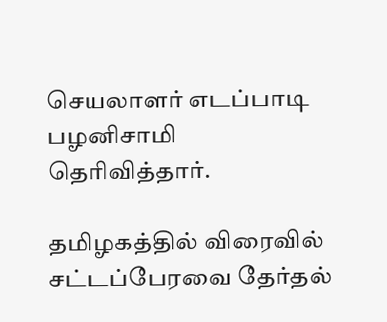செயலாளர் எடப்பாடி பழனிசாமி தெரிவித்தார்.

தமிழகத்தில் விரைவில் சட்டப்பேரவை தேர்தல்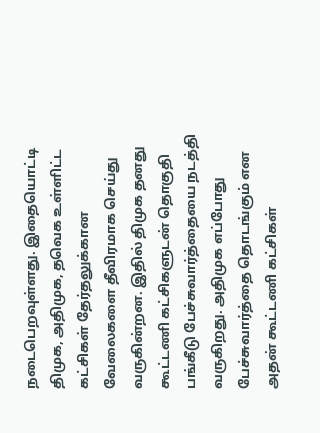நடைபெறவுள்ளது. இதையொட்டி திமுக, அதிமுக, தவெக உள்ளிட்ட கட்சிகள் தேர்தலுக்கான வேலைகளை தீவிரமாக செய்து வருகின்றன. இதில் திமுக தனது கூட்டணி கட்சிகளுடன் தொகுதி பங்கீடு பேச்சுவார்த்தையை நடத்தி வருகிறது. அதிமுக எப்போது பேச்சுவார்த்தை தொடங்கும் என அதன் கூட்டணி கட்சிகள்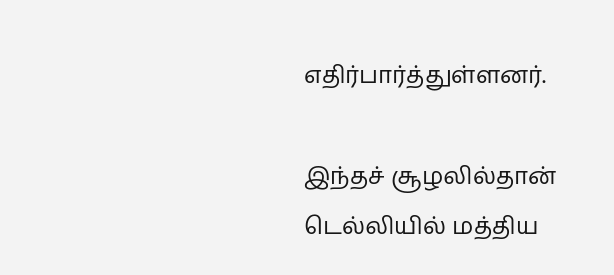எதிர்பார்த்துள்ளனர்.

இந்தச் சூழலில்தான் டெல்லியில் மத்திய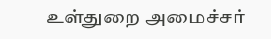உள்துறை அமைச்சர்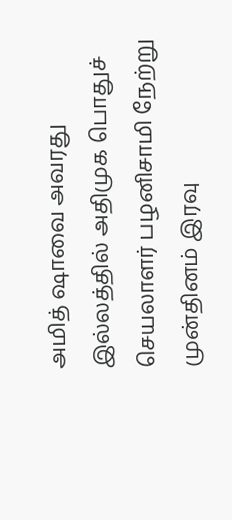அமித் ஷாவை அவரது இல்லத்தில் அதிமுக பொதுச் செயலாளர் பழனிசாமி நேற்று முன்தினம் இரவு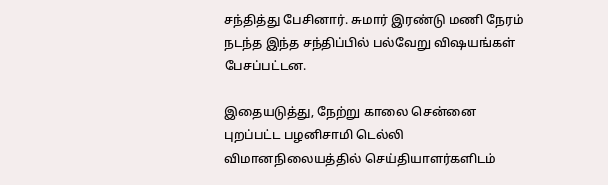சந்தித்து பேசினார். சுமார் இரண்டு மணி நேரம் நடந்த இந்த சந்திப்பில் பல்வேறு விஷயங்கள் பேசப்பட்டன.

இதையடுத்து, நேற்று காலை சென்னை புறப்பட்ட பழனிசாமி டெல்லி விமானநிலையத்தில் செய்தியாளர்களிடம்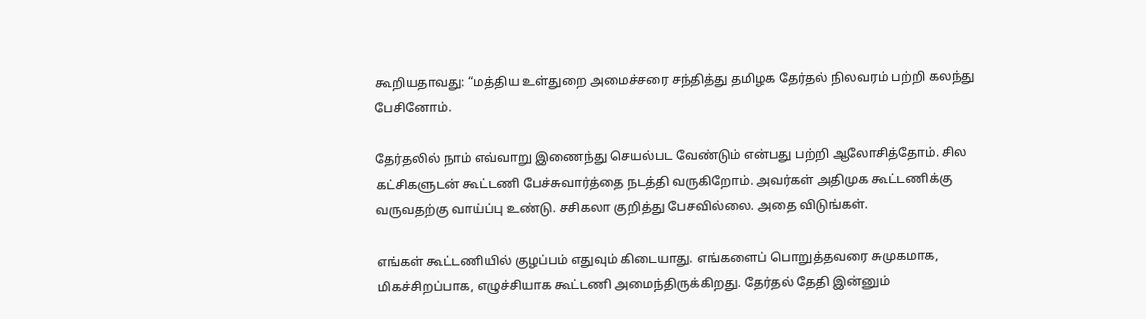கூறியதாவது: “மத்திய உள்துறை அமைச்சரை சந்தித்து தமிழக தேர்தல் நிலவரம் பற்றி கலந்து பேசினோம்.

தேர்தலில் நாம் எவ்வாறு இணைந்து செயல்பட வேண்டும் என்பது பற்றி ஆலோசித்தோம். சில கட்சிகளுடன் கூட்டணி பேச்சுவார்த்தை நடத்தி வருகிறோம். அவர்கள் அதிமுக கூட்டணிக்கு வருவதற்கு வாய்ப்பு உண்டு. சசிகலா குறித்து பேசவில்லை. அதை விடுங்கள்.

எங்கள் கூட்டணியில் குழப்பம் எதுவும் கிடையாது. எங்களைப் பொறுத்தவரை சுமுகமாக, மிகச்சிறப்பாக, எழுச்சியாக கூட்டணி அமைந்திருக்கிறது. தேர்தல் தேதி இன்னும்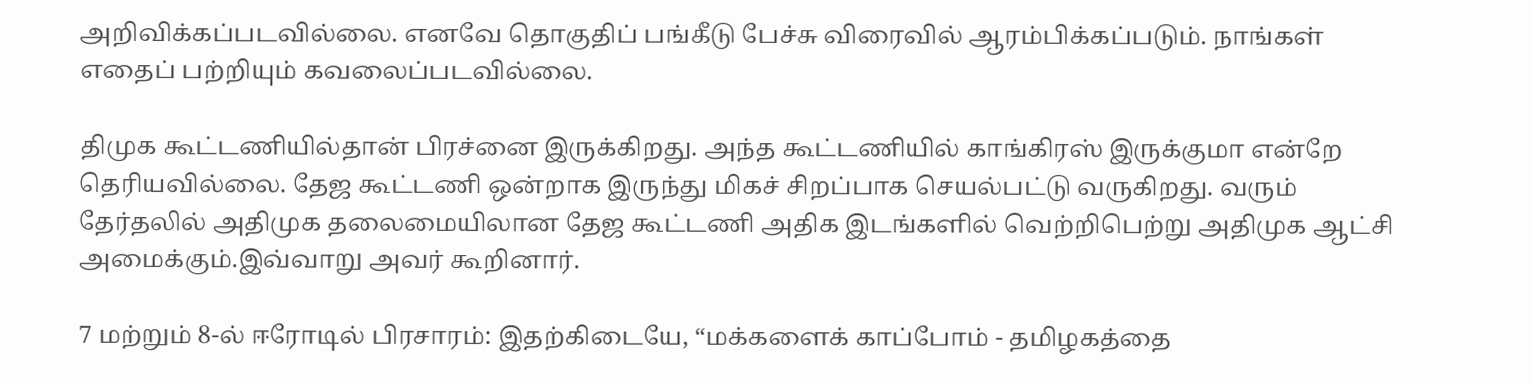அறிவிக்கப்படவில்லை. எனவே தொகுதிப் பங்கீடு பேச்சு விரைவில் ஆரம்பிக்கப்படும். நாங்கள் எதைப் பற்றியும் கவலைப்படவில்லை.

திமுக கூட்டணியில்தான் பிரச்னை இருக்கிறது. அந்த கூட்டணியில் காங்கிரஸ் இருக்குமா என்றே தெரியவில்லை. தேஜ கூட்டணி ஒன்றாக இருந்து மிகச் சிறப்பாக செயல்பட்டு வருகிறது. வரும் தேர்தலில் அதிமுக தலைமையிலான தேஜ கூட்டணி அதிக இடங்களில் வெற்றிபெற்று அதிமுக ஆட்சி அமைக்கும்.இவ்வாறு அவர் கூறினார்.

7 மற்றும் 8-ல் ஈரோடில் பிரசாரம்: இதற்கிடையே, “மக்களைக் காப்போம் - தமிழகத்தை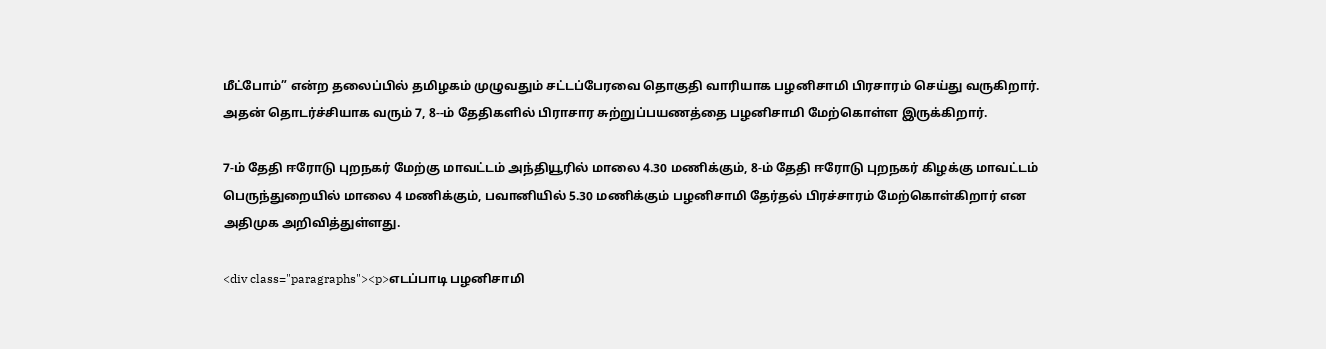மீட்போம்” என்ற தலைப்பில் தமிழகம் முழுவதும் சட்டப்பேரவை தொகுதி வாரியாக பழனிசாமி பிரசாரம் செய்து வருகிறார். அதன் தொடர்ச்சியாக வரும் 7, 8--ம் தேதிகளில் பிராசார சுற்றுப்பயணத்தை பழனிசாமி மேற்கொள்ள இருக்கிறார்.

7-ம் தேதி ஈரோடு புறநகர் மேற்கு மாவட்டம் அந்தியூரில் மாலை 4.30 மணிக்கும், 8-ம் தேதி ஈரோடு புறநகர் கிழக்கு மாவட்டம் பெருந்துறையில் மாலை 4 மணிக்கும், பவானியில் 5.30 மணிக்கும் பழனிசாமி தேர்தல் பிரச்சாரம் மேற்கொள்கிறார் என அதிமுக அறிவித்துள்ளது.

<div class="paragraphs"><p>எடப்பாடி பழனிசாமி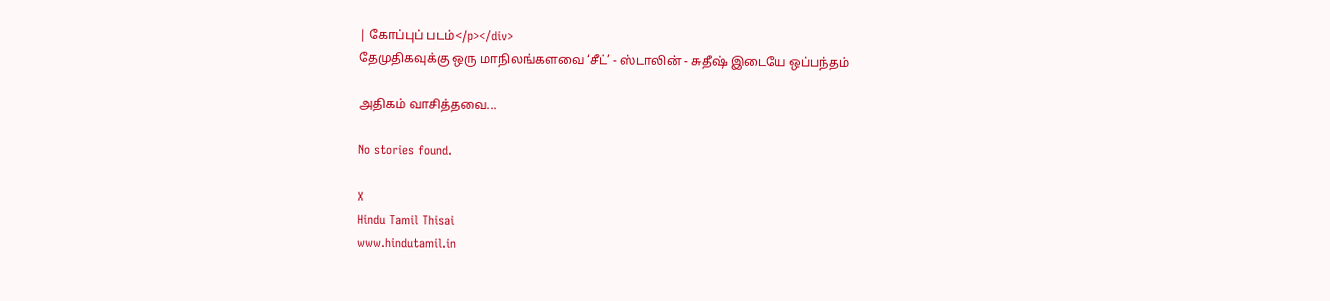| கோப்புப் படம்</p></div>
தேமுதிகவுக்கு ஒரு மாநிலங்களவை ‘சீட்’ - ஸ்டாலின் - சுதீஷ் இடையே ஒப்பந்தம்

அதிகம் வாசித்தவை...

No stories found.

X
Hindu Tamil Thisai
www.hindutamil.in